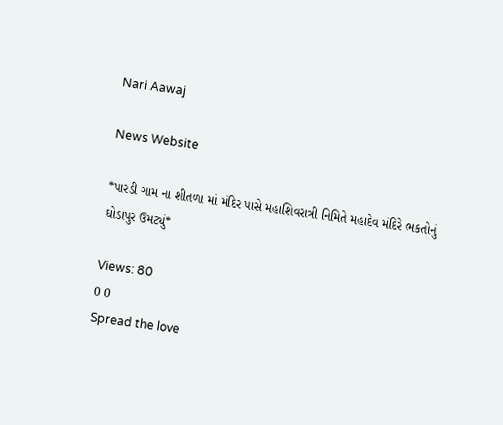Nari Aawaj

News Website

*પારડી ગામ ના શીતળા માં મંદિર પાસે મહાશિવરાત્રી નિમિતે મહાદેવ મંદિરે ભકતોનું ઘોડાપુર ઉમટ્યું*

Views: 80
0 0
Spread the love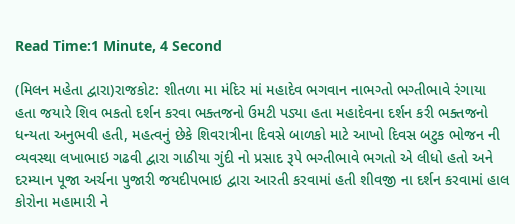Read Time:1 Minute, 4 Second

(મિલન મહેતા દ્વારા)રાજકોટ: શીતળા મા મંદિર માં મહાદેવ ભગવાન નાભગ્તો ભગ્તીભાવે રંગાયા હતા જયારે શિવ ભકતો દર્શન કરવા ભક્તજનો ઉમટી પડ્યા હતા મહાદેવના દર્શન કરી ભક્તજનો ધન્યતા અનુભવી હતી, મહત્વનું છેકે શિવરાત્રીના દિવસે બાળકો માટે આખો દિવસ બટુક ભોજન ની વ્યવસ્થા લખાભાઇ ગઢવી દ્વારા ગાઠીયા ગુંદી નો પ્રસાદ રૂપે ભગ્તીભાવે ભગતો એ લીધો હતો અને દરમ્યાન પૂજા અર્ચના પુજારી જયદીપભાઇ દ્વારા આરતી કરવામાં હતી શીવજી ના દર્શન કરવામાં હાલ કોરોના મહામારી ને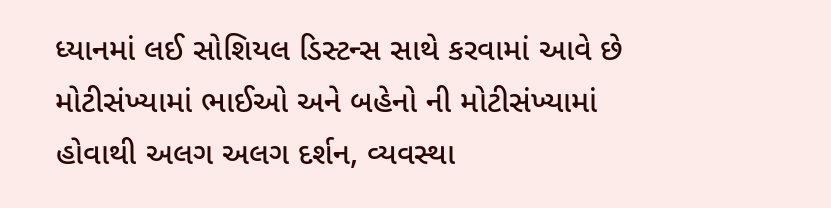ધ્યાનમાં લઈ સોશિયલ ડિસ્ટન્સ સાથે કરવામાં આવે છે મોટીસંખ્યામાં ભાઈઓ અને બહેનો ની મોટીસંખ્યામાં હોવાથી અલગ અલગ દર્શન, વ્યવસ્થા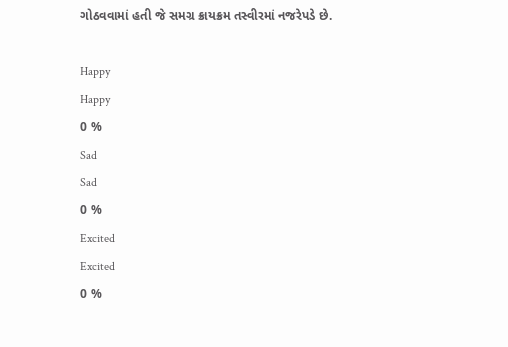ગોઠવવામાં હતી જે સમગ્ર ક્રાયક્રમ તસ્વીરમાં નજરેપડે છે.

Happy
Happy
0 %
Sad
Sad
0 %
Excited
Excited
0 %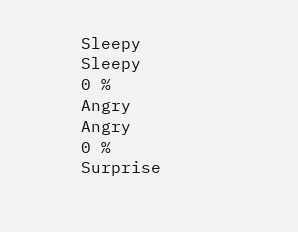Sleepy
Sleepy
0 %
Angry
Angry
0 %
Surprise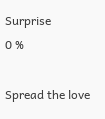Surprise
0 %

Spread the love